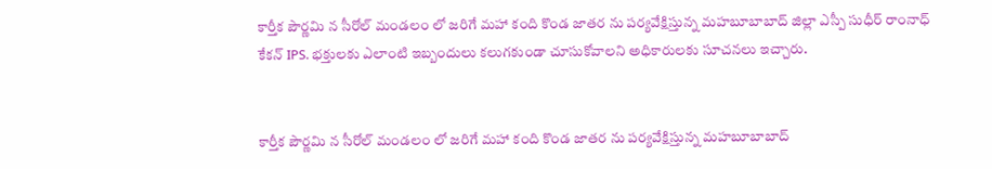కార్తీక పౌర్ణమి న సీరోల్ మండలం లో జరిగే మహా కంది కొండ జాతర ను పర్యవేక్షిస్తున్న మహబూబాబాద్ జిల్లా ఎస్పీ సుధీర్ రాంనాధ్ కేకన్ IPS. భక్తులకు ఎలాంటి ఇబ్బందులు కలుగకుండా చూసుకోవాలని అధికారులకు సూచనలు ఇచ్చారు.


కార్తీక పౌర్ణమి న సీరోల్ మండలం లో జరిగే మహా కంది కొండ జాతర ను పర్యవేక్షిస్తున్న మహబూబాబాద్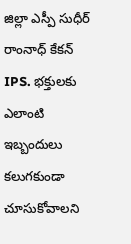జిల్లా ఎస్పీ సుధీర్ రాంనాధ్ కేకన్ IPS. భక్తులకు ఎలాంటి ఇబ్బందులు కలుగకుండా చూసుకోవాలని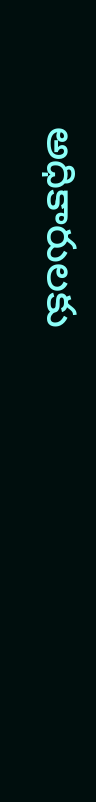అధికారులకు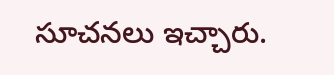సూచనలు ఇచ్చారు.